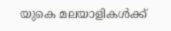യുകെ മലയാളികൾക്ക്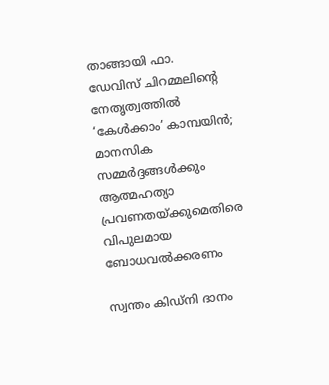താങ്ങായി ഫാ. ഡേവിസ് ചിറമ്മലിന്റെ നേതൃത്വത്തിൽ ‘കേൾക്കാം’ കാമ്പയിൻ; മാനസിക സമ്മർദ്ദങ്ങൾക്കും ആത്മഹത്യാ പ്രവണതയ്ക്കുമെതിരെ വിപുലമായ ബോധവൽക്കരണം

സ്വന്തം കിഡ്നി ദാനം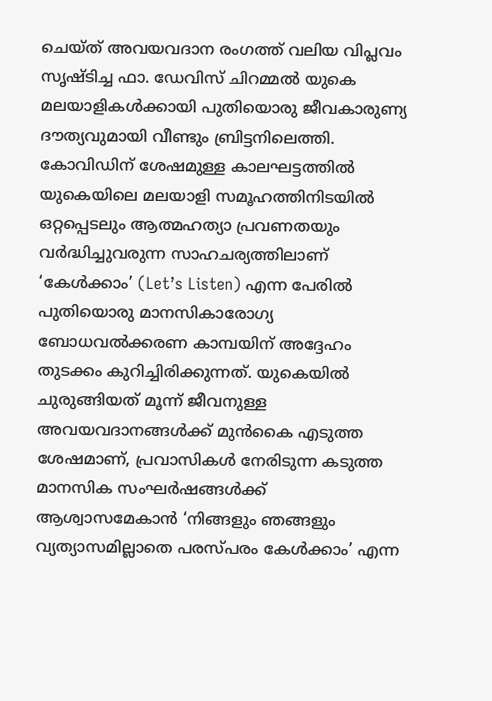ചെയ്ത് അവയവദാന രംഗത്ത് വലിയ വിപ്ലവം സൃഷ്ടിച്ച ഫാ. ഡേവിസ് ചിറമ്മൽ യുകെ മലയാളികൾക്കായി പുതിയൊരു ജീവകാരുണ്യ ദൗത്യവുമായി വീണ്ടും ബ്രിട്ടനിലെത്തി. കോവിഡിന് ശേഷമുള്ള കാലഘട്ടത്തിൽ യുകെയിലെ മലയാളി സമൂഹത്തിനിടയിൽ ഒറ്റപ്പെടലും ആത്മഹത്യാ പ്രവണതയും വർദ്ധിച്ചുവരുന്ന സാഹചര്യത്തിലാണ് ‘കേൾക്കാം’ (Let’s Listen) എന്ന പേരിൽ പുതിയൊരു മാനസികാരോഗ്യ ബോധവൽക്കരണ കാമ്പയിന് അദ്ദേഹം തുടക്കം കുറിച്ചിരിക്കുന്നത്. യുകെയിൽ ചുരുങ്ങിയത് മൂന്ന് ജീവനുള്ള അവയവദാനങ്ങൾക്ക് മുൻകൈ എടുത്ത ശേഷമാണ്, പ്രവാസികൾ നേരിടുന്ന കടുത്ത മാനസിക സംഘർഷങ്ങൾക്ക് ആശ്വാസമേകാൻ ‘നിങ്ങളും ഞങ്ങളും വ്യത്യാസമില്ലാതെ പരസ്പരം കേൾക്കാം’ എന്ന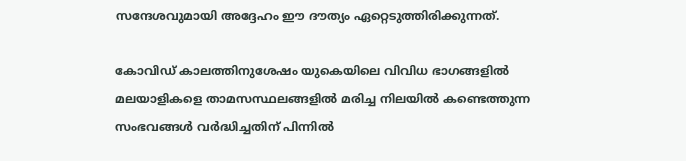സന്ദേശവുമായി അദ്ദേഹം ഈ ദൗത്യം ഏറ്റെടുത്തിരിക്കുന്നത്.

കോവിഡ് കാലത്തിനുശേഷം യുകെയിലെ വിവിധ ഭാഗങ്ങളിൽ മലയാളികളെ താമസസ്ഥലങ്ങളിൽ മരിച്ച നിലയിൽ കണ്ടെത്തുന്ന സംഭവങ്ങൾ വർദ്ധിച്ചതിന് പിന്നിൽ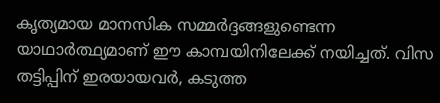കൃത്യമായ മാനസിക സമ്മർദ്ദങ്ങളുണ്ടെന്ന യാഥാർത്ഥ്യമാണ് ഈ കാമ്പയിനിലേക്ക് നയിച്ചത്. വിസ തട്ടിപ്പിന് ഇരയായവർ, കടുത്ത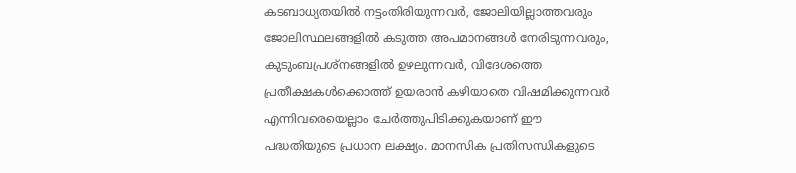കടബാധ്യതയിൽ നട്ടംതിരിയുന്നവർ, ജോലിയില്ലാത്തവരും ജോലിസ്ഥലങ്ങളിൽ കടുത്ത അപമാനങ്ങൾ നേരിടുന്നവരും, കുടുംബപ്രശ്നങ്ങളിൽ ഉഴലുന്നവർ, വിദേശത്തെ പ്രതീക്ഷകൾക്കൊത്ത് ഉയരാൻ കഴിയാതെ വിഷമിക്കുന്നവർ എന്നിവരെയെല്ലാം ചേർത്തുപിടിക്കുകയാണ് ഈ പദ്ധതിയുടെ പ്രധാന ലക്ഷ്യം. മാനസിക പ്രതിസന്ധികളുടെ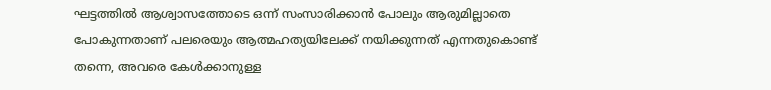ഘട്ടത്തിൽ ആശ്വാസത്തോടെ ഒന്ന് സംസാരിക്കാൻ പോലും ആരുമില്ലാതെ പോകുന്നതാണ് പലരെയും ആത്മഹത്യയിലേക്ക് നയിക്കുന്നത് എന്നതുകൊണ്ട് തന്നെ, അവരെ കേൾക്കാനുള്ള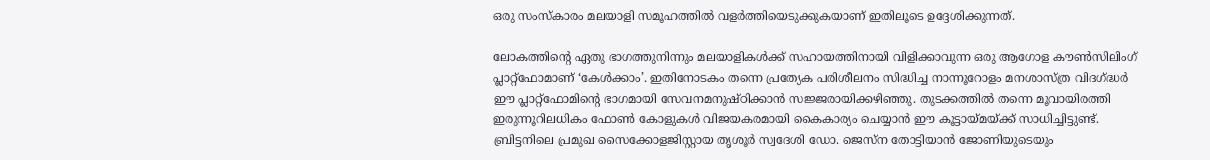ഒരു സംസ്കാരം മലയാളി സമൂഹത്തിൽ വളർത്തിയെടുക്കുകയാണ് ഇതിലൂടെ ഉദ്ദേശിക്കുന്നത്.

ലോകത്തിന്റെ ഏതു ഭാഗത്തുനിന്നും മലയാളികൾക്ക് സഹായത്തിനായി വിളിക്കാവുന്ന ഒരു ആഗോള കൗൺസിലിംഗ് പ്ലാറ്റ്‌ഫോമാണ് ‘കേൾക്കാം’. ഇതിനോടകം തന്നെ പ്രത്യേക പരിശീലനം സിദ്ധിച്ച നാന്നൂറോളം മനശാസ്ത്ര വിദഗ്ദ്ധർ ഈ പ്ലാറ്റ്‌ഫോമിന്റെ ഭാഗമായി സേവനമനുഷ്ഠിക്കാൻ സജ്ജരായിക്കഴിഞ്ഞു. തുടക്കത്തിൽ തന്നെ മൂവായിരത്തി ഇരുന്നൂറിലധികം ഫോൺ കോളുകൾ വിജയകരമായി കൈകാര്യം ചെയ്യാൻ ഈ കൂട്ടായ്മയ്ക്ക് സാധിച്ചിട്ടുണ്ട്. ബ്രിട്ടനിലെ പ്രമുഖ സൈക്കോളജിസ്റ്റായ തൃശൂർ സ്വദേശി ഡോ. ജെസ്ന തോട്ടിയാൻ ജോണിയുടെയും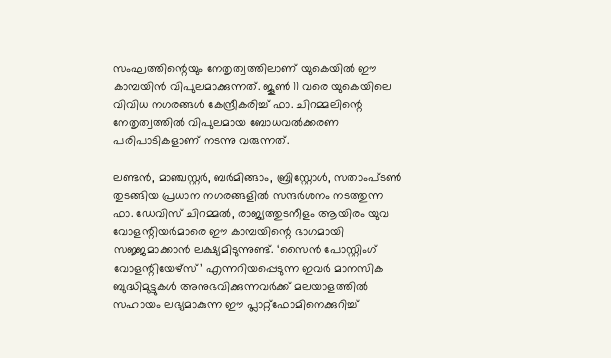സംഘത്തിന്റെയും നേതൃത്വത്തിലാണ് യുകെയിൽ ഈ കാമ്പയിൻ വിപുലമാക്കുന്നത്. ജൂൺ 11 വരെ യുകെയിലെ വിവിധ നഗരങ്ങൾ കേന്ദ്രീകരിച്ച് ഫാ. ചിറമ്മലിന്റെ നേതൃത്വത്തിൽ വിപുലമായ ബോധവൽക്കരണ പരിപാടികളാണ് നടന്നു വരുന്നത്.

ലണ്ടൻ, മാഞ്ചസ്റ്റർ, ബർമിങ്ങാം, ബ്രിസ്റ്റോൾ, സതാംപ്ടൺ തുടങ്ങിയ പ്രധാന നഗരങ്ങളിൽ സന്ദർശനം നടത്തുന്ന ഫാ. ഡേവിസ് ചിറമ്മൽ, രാജ്യത്തുടനീളം ആയിരം യുവ വോളന്റിയർമാരെ ഈ കാമ്പയിന്റെ ഭാഗമായി സജ്ജമാക്കാൻ ലക്ഷ്യമിടുന്നുണ്ട്. ‘സൈൻ പോസ്റ്റിംഗ് വോളന്റിയേഴ്സ്’ എന്നറിയപ്പെടുന്ന ഇവർ മാനസിക ബുദ്ധിമുട്ടുകൾ അനുഭവിക്കുന്നവർക്ക് മലയാളത്തിൽ സഹായം ലഭ്യമാകുന്ന ഈ പ്ലാറ്റ്‌ഫോമിനെക്കുറിച്ച്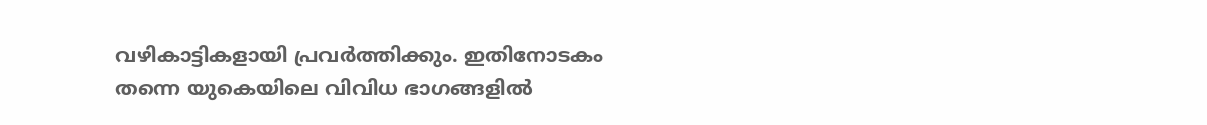വഴികാട്ടികളായി പ്രവർത്തിക്കും. ഇതിനോടകം തന്നെ യുകെയിലെ വിവിധ ഭാഗങ്ങളിൽ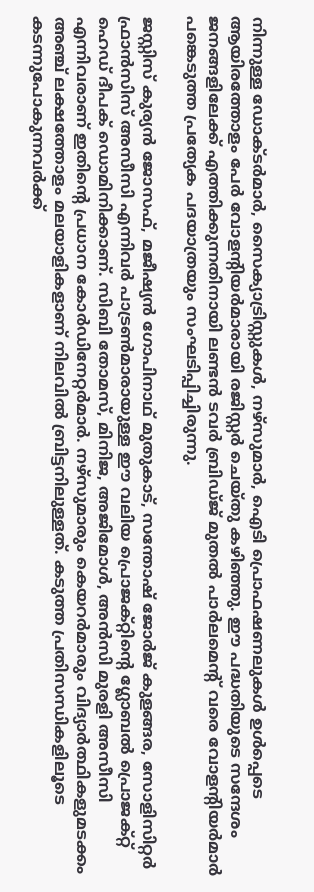നിന്നുള്ള ഡോക്ടർമാർ, സൈക്യാട്രിസ്റ്റുകൾ, നഴ്‌സുമാർ, ഐടി പ്രൊഫഷണലുകൾ ഉൾപ്പെടെ ആയിരത്തോളം പേർ വോളന്റിയർമാരായി രജിസ്റ്റർ ചെയ്തു കഴിഞ്ഞു. ഈ പദ്ധതിയുടെ സന്ദേശം ജനങ്ങളിലേക്ക് എത്തിക്കുന്നതിനായി ലണ്ടൻ ടവർ ബ്രിഡ്ജ് മുതൽ പാർലമെന്റ് വരെ വോളന്റിയർമാർ പങ്കെടുത്ത പ്രത്യേക പദയാത്രയും സംഘടിപ്പിച്ചിരുന്നു.

ജസ്റ്റിസ് കുര്യൻ ജോസഫ്, മജീഷ്യൻ ഗോപിനാഥ് മുതുകാട്, സന്തോഷ് ജോർജ് കുളങ്ങര, സോളിസിറ്റർ ഫ്രാൻസിസ് അസീസി എന്നിവർ പാട്രൺമാരായുള്ള ഈ വലിയ പ്രൊജക്റ്റിന്റെ ഗ്ലോബൽ പ്രൊജക്റ്റ് ഹെഡ് ദീപക് ഡൊമിനിക്കാണ്. സിബി തോമസ്, മിനിജ, അജിമോൾ, അൻസി മുരളി അസീസി എന്നിവരാണ് ഇതിന്റെ പ്രധാന കോർഡിനേറ്റർമാർ. നഴ്‌സുമാരും കെയറർമാരും വിദ്യാർത്ഥികളുമടക്കം അഞ്ച് ലക്ഷത്തോളം മലയാളികളാണ് നിലവിൽ ബ്രിട്ടനിലുള്ളത്. കടുത്ത പ്രതിസന്ധികളിലൂടെ കടന്നുപോകുന്നവർക്ക്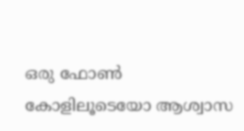ഒരു ഫോൺ കോളിലൂടെയോ ആശ്വാസ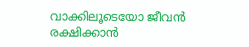വാക്കിലൂടെയോ ജീവൻ രക്ഷിക്കാൻ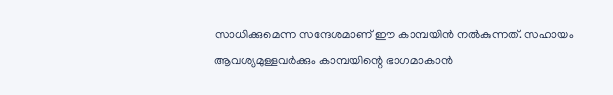സാധിക്കുമെന്ന സന്ദേശമാണ് ഈ കാമ്പയിൻ നൽകുന്നത്. സഹായം ആവശ്യമുള്ളവർക്കും കാമ്പയിന്റെ ഭാഗമാകാൻ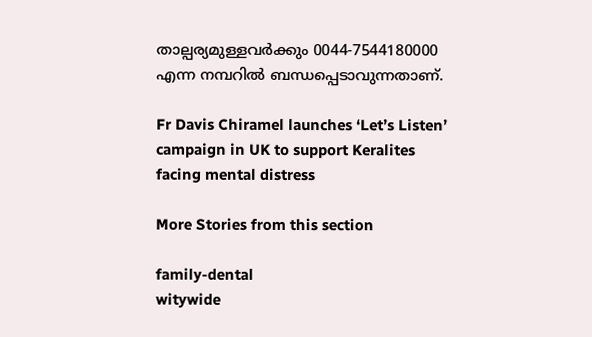താല്പര്യമുള്ളവർക്കും 0044-7544180000 എന്ന നമ്പറിൽ ബന്ധപ്പെടാവുന്നതാണ്.

Fr Davis Chiramel launches ‘Let’s Listen’ campaign in UK to support Keralites facing mental distress

More Stories from this section

family-dental
witywide